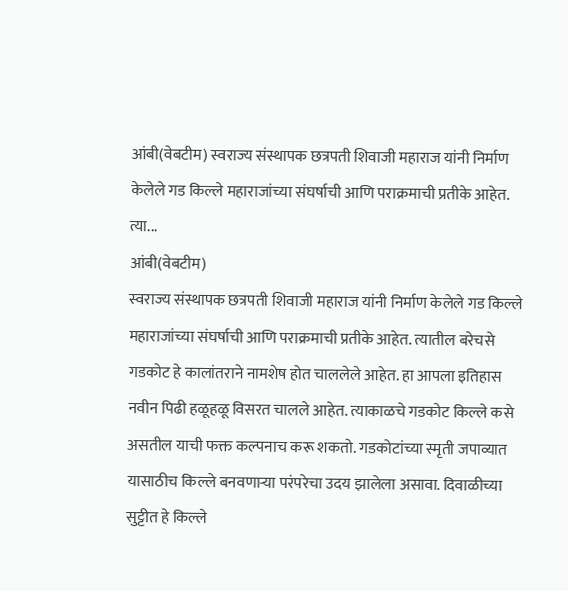आंबी(वेबटीम) स्वराज्य संस्थापक छत्रपती शिवाजी महाराज यांनी निर्माण केलेले गड किल्ले महाराजांच्या संघर्षाची आणि पराक्रमाची प्रतीके आहेत. त्या...
आंबी(वेबटीम)
स्वराज्य संस्थापक छत्रपती शिवाजी महाराज यांनी निर्माण केलेले गड किल्ले महाराजांच्या संघर्षाची आणि पराक्रमाची प्रतीके आहेत. त्यातील बरेचसे गडकोट हे कालांतराने नामशेष होत चाललेले आहेत. हा आपला इतिहास नवीन पिढी हळूहळू विसरत चालले आहेत. त्याकाळचे गडकोट किल्ले कसे असतील याची फक्त कल्पनाच करू शकतो. गडकोटांच्या स्मृती जपाव्यात यासाठीच किल्ले बनवणाऱ्या परंपरेचा उदय झालेला असावा. दिवाळीच्या सुट्टीत हे किल्ले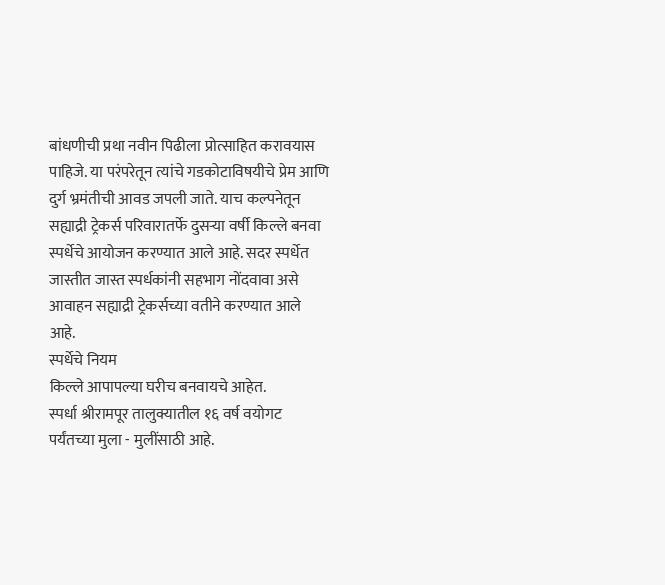बांधणीची प्रथा नवीन पिढीला प्रोत्साहित करावयास पाहिजे. या परंपरेतून त्यांचे गडकोटाविषयीचे प्रेम आणि दुर्ग भ्रमंतीची आवड जपली जाते. याच कल्पनेतून सह्याद्री ट्रेकर्स परिवारातर्फे दुसऱ्या वर्षी किल्ले बनवा स्पर्धेचे आयोजन करण्यात आले आहे. सदर स्पर्धेत जास्तीत जास्त स्पर्धकांनी सहभाग नोंदवावा असे आवाहन सह्याद्री ट्रेकर्सच्या वतीने करण्यात आले आहे.
स्पर्धेचे नियम
किल्ले आपापल्या घरीच बनवायचे आहेत.
स्पर्धा श्रीरामपूर तालुक्यातील १६ वर्ष वयोगट पर्यंतच्या मुला - मुलींसाठी आहे.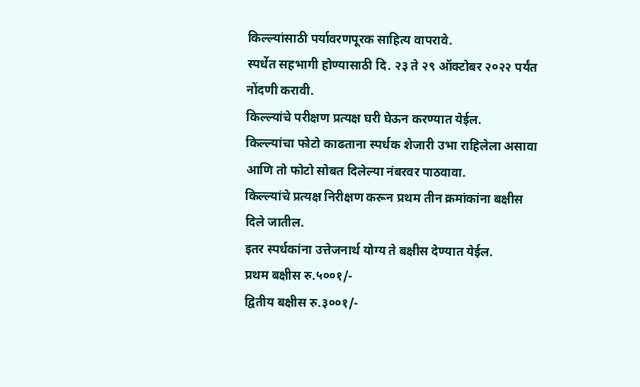किल्ल्यांसाठी पर्यावरणपूरक साहित्य वापरावे.
स्पर्धेत सहभागी होण्यासाठी दि. २३ ते २९ ऑक्टोबर २०२२ पर्यंत नोंदणी करावी.
किल्ल्यांचे परीक्षण प्रत्यक्ष घरी घेऊन करण्यात येईल.
किल्ल्यांचा फोटो काढताना स्पर्धक शेजारी उभा राहिलेला असावा आणि तो फोटो सोबत दिलेल्या नंबरवर पाठवावा.
किल्ल्यांचे प्रत्यक्ष निरीक्षण करून प्रथम तीन क्रमांकांना बक्षीस दिले जातील.
इतर स्पर्धकांना उत्तेजनार्थ योग्य ते बक्षीस देण्यात येईल.
प्रथम बक्षीस रु.५००१/-
द्वितीय बक्षीस रु.३००१/-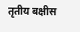तृतीय बक्षीस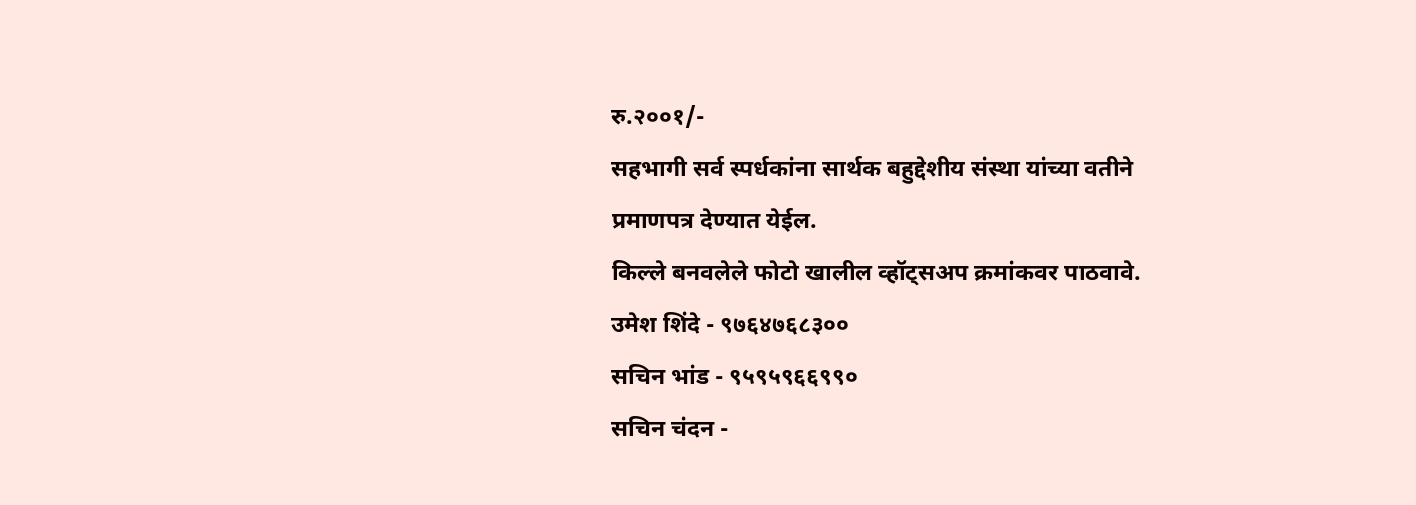रु.२००१/-
सहभागी सर्व स्पर्धकांना सार्थक बहुद्देशीय संस्था यांच्या वतीने प्रमाणपत्र देण्यात येईल.
किल्ले बनवलेले फोटो खालील व्हॉट्सअप क्रमांकवर पाठवावे.
उमेश शिंदे - ९७६४७६८३००
सचिन भांड - ९५९५९६६९९०
सचिन चंदन -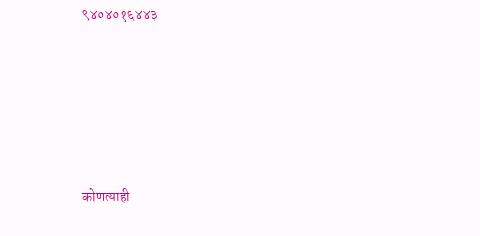९४०४०१६४४३







कोणत्याही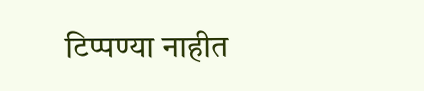टिप्पण्या नाहीत